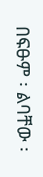በፍፁም ፡ ልባቸው ፡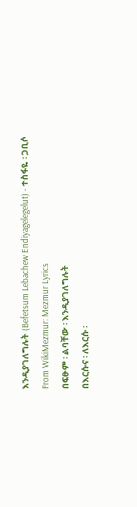እንዲያገለግሉት (Befetsum Lebachew Endiyagelegelut) - ተስፋዬ ፡ ጋቢሶ
From WikiMezmur: Mezmur Lyrics
በፍፁም ፡ ልባቸው ፡ እንዲያገለግሉት
በእርሱና ፡ ለእርሱ ፡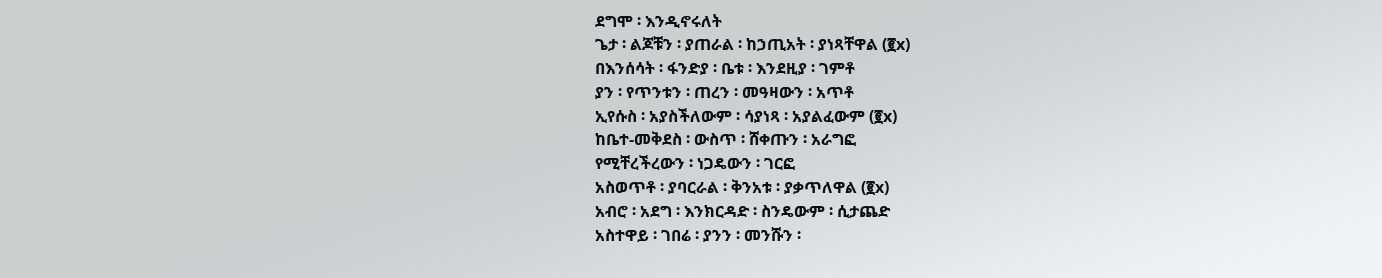ደግሞ ፡ እንዲኖሩለት
ጌታ ፡ ልጆቹን ፡ ያጠራል ፡ ከኃጢአት ፡ ያነጻቸዋል (፪x)
በእንሰሳት ፡ ፋንድያ ፡ ቤቱ ፡ እንደዚያ ፡ ገምቶ
ያን ፡ የጥንቱን ፡ ጠረን ፡ መዓዛውን ፡ አጥቶ
ኢየሱስ ፡ አያስችለውም ፡ ሳያነጻ ፡ አያልፈውም (፪x)
ከቤተ-መቅደስ ፡ ውስጥ ፡ ሸቀጡን ፡ አራግፎ
የሚቸረችረውን ፡ ነጋዴውን ፡ ገርፎ
አስወጥቶ ፡ ያባርራል ፡ ቅንአቱ ፡ ያቃጥለዋል (፪x)
አብሮ ፡ አደግ ፡ እንክርዳድ ፡ ስንዴውም ፡ ሲታጨድ
አስተዋይ ፡ ገበሬ ፡ ያንን ፡ መንሹን ፡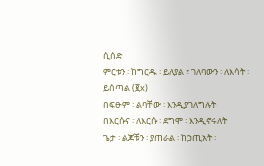ሲሰድ
ምርቱን ፡ ከግርዱ ፡ ይለያል ፣ ገለባውን ፡ ለእሳት ፡ ይሰጣል (፪x)
በፍፁም ፡ ልባቸው ፡ እንዲያገለግሉት
በእርሱና ፡ ለእርሱ ፡ ደግሞ ፡ እንዲኖሩለት
ጌታ ፡ ልጆቹን ፡ ያጠራል ፡ ከኃጢአት ፡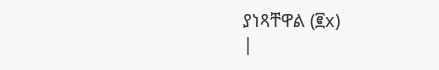ያነጻቸዋል (፪x)
|